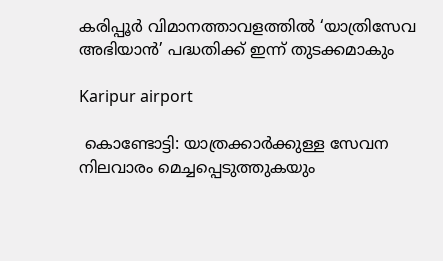കരിപ്പൂർ വിമാനത്താവളത്തിൽ ‘യാത്രിസേവ അഭിയാൻ’ പദ്ധതിക്ക് ഇന്ന് തുടക്കമാകും

Karipur airport

 കൊണ്ടോട്ടി: യാത്രക്കാര്‍ക്കുള്ള സേവന നിലവാരം മെച്ചപ്പെടുത്തുകയും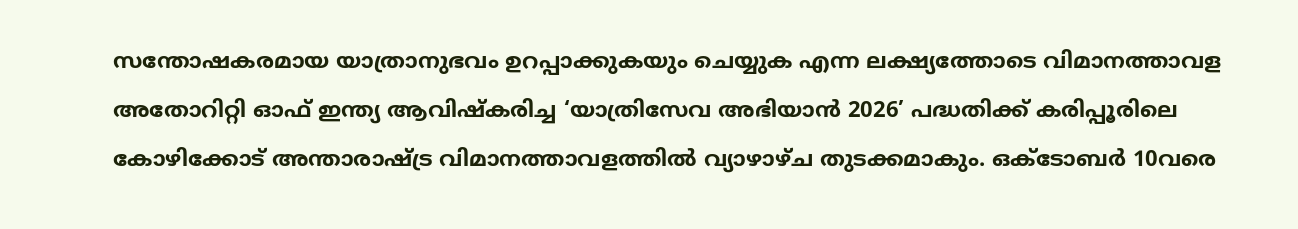സന്തോഷകരമായ യാത്രാനുഭവം ഉറപ്പാക്കുകയും ചെയ്യുക എന്ന ലക്ഷ്യത്തോടെ വിമാനത്താവള അതോറിറ്റി ഓഫ് ഇന്ത്യ ആവിഷ്‌കരിച്ച ‘യാത്രിസേവ അഭിയാന്‍ 2026’ പദ്ധതിക്ക് കരിപ്പൂരിലെ കോഴിക്കോട് അന്താരാഷ്ട്ര വിമാനത്താവളത്തില്‍ വ്യാഴാഴ്ച തുടക്കമാകും. ഒക്ടോബര്‍ 10വരെ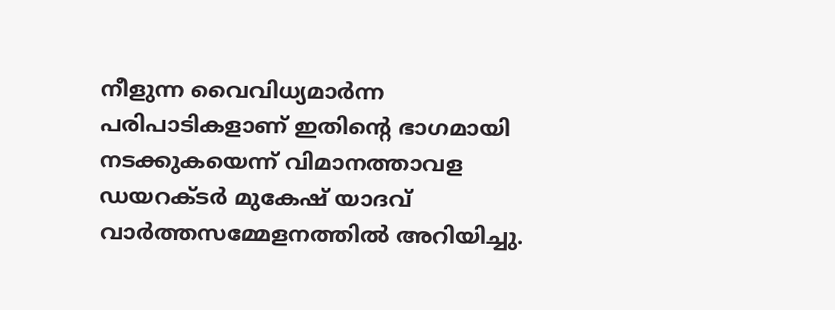നീളുന്ന വൈവിധ്യമാര്‍ന്ന പരിപാടികളാണ് ഇതിന്റെ ഭാഗമായി നടക്കുകയെന്ന് വിമാനത്താവള ഡയറക്ടര്‍ മുകേഷ് യാദവ് വാര്‍ത്തസമ്മേളനത്തില്‍ അറിയിച്ചു.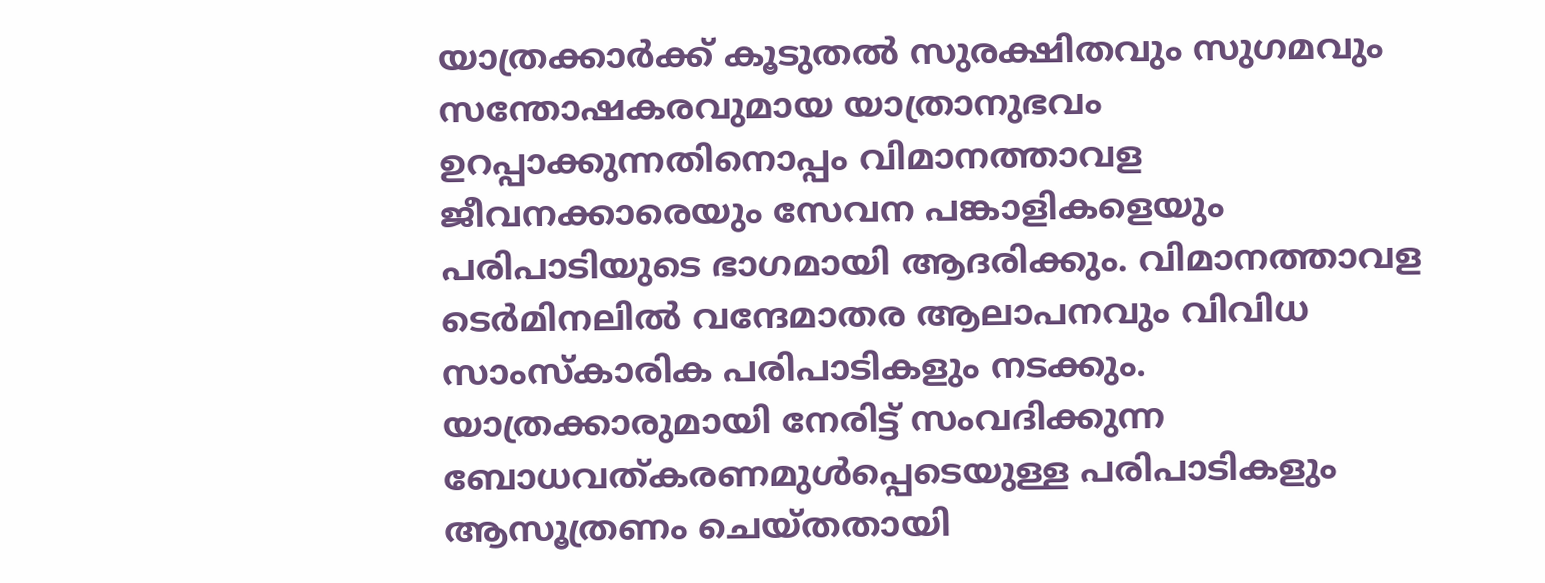യാത്രക്കാര്‍ക്ക് കൂടുതല്‍ സുരക്ഷിതവും സുഗമവും സന്തോഷകരവുമായ യാത്രാനുഭവം ഉറപ്പാക്കുന്നതിനൊപ്പം വിമാനത്താവള ജീവനക്കാരെയും സേവന പങ്കാളികളെയും പരിപാടിയുടെ ഭാഗമായി ആദരിക്കും. വിമാനത്താവള ടെര്‍മിനലില്‍ വന്ദേമാതര ആലാപനവും വിവിധ സാംസ്‌കാരിക പരിപാടികളും നടക്കും. യാത്രക്കാരുമായി നേരിട്ട് സംവദിക്കുന്ന ബോധവത്കരണമുള്‍പ്പെടെയുള്ള പരിപാടികളും ആസൂത്രണം ചെയ്തതായി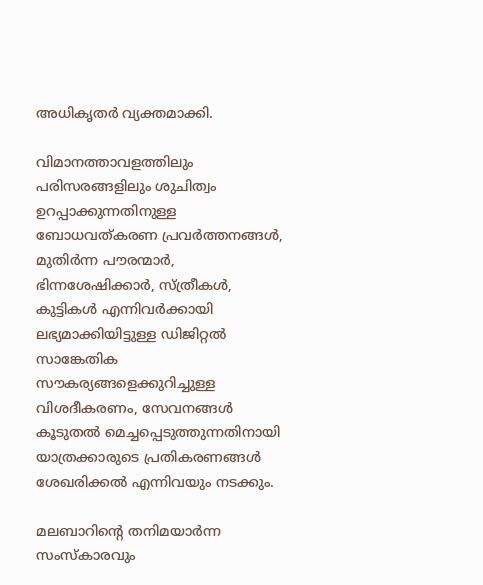അധികൃതര്‍ വ്യക്തമാക്കി.

വിമാനത്താവളത്തിലും പരിസരങ്ങളിലും ശുചിത്വം ഉറപ്പാക്കുന്നതിനുള്ള ബോധവത്കരണ പ്രവര്‍ത്തനങ്ങള്‍, മുതിര്‍ന്ന പൗരന്മാര്‍, ഭിന്നശേഷിക്കാര്‍, സ്ത്രീകള്‍, കുട്ടികള്‍ എന്നിവര്‍ക്കായി ലഭ്യമാക്കിയിട്ടുള്ള ഡിജിറ്റല്‍ സാങ്കേതിക സൗകര്യങ്ങളെക്കുറിച്ചുള്ള വിശദീകരണം, സേവനങ്ങള്‍ കൂടുതല്‍ മെച്ചപ്പെടുത്തുന്നതിനായി യാത്രക്കാരുടെ പ്രതികരണങ്ങള്‍ ശേഖരിക്കല്‍ എന്നിവയും നടക്കും.

മലബാറിന്റെ തനിമയാര്‍ന്ന സംസ്‌കാരവും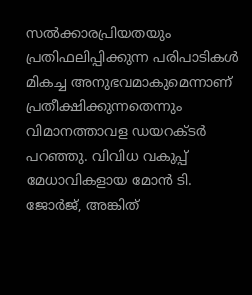സല്‍ക്കാരപ്രിയതയും പ്രതിഫലിപ്പിക്കുന്ന പരിപാടികള്‍ മികച്ച അനുഭവമാകുമെന്നാണ് പ്രതീക്ഷിക്കുന്നതെന്നും വിമാനത്താവള ഡയറക്ടര്‍ പറഞ്ഞു. വിവിധ വകുപ്പ് മേധാവികളായ മോന്‍ ടി. ജോർജ്, അങ്കിത്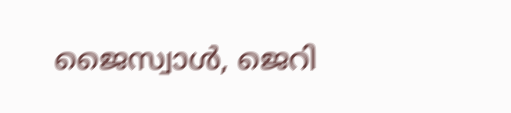ജൈസ്വാള്‍, ജെറി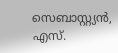സെബാസ്റ്റ്യന്‍, എസ്.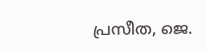പ്രസീത, ജെ.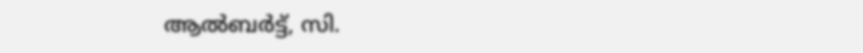ആല്‍ബര്‍ട്ട്, സി.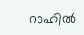റാഹില്‍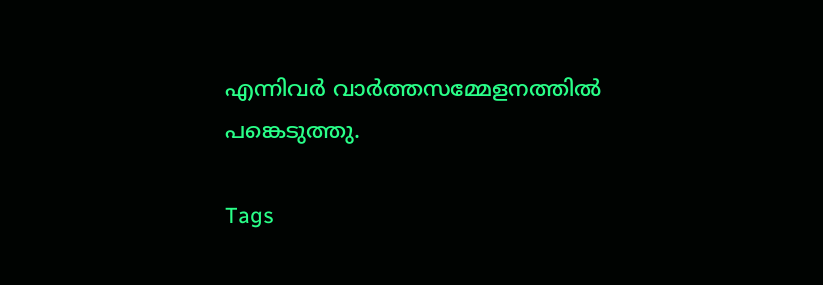എന്നിവര്‍ വാര്‍ത്തസമ്മേളനത്തില്‍ പങ്കെടുത്തു.

Tags